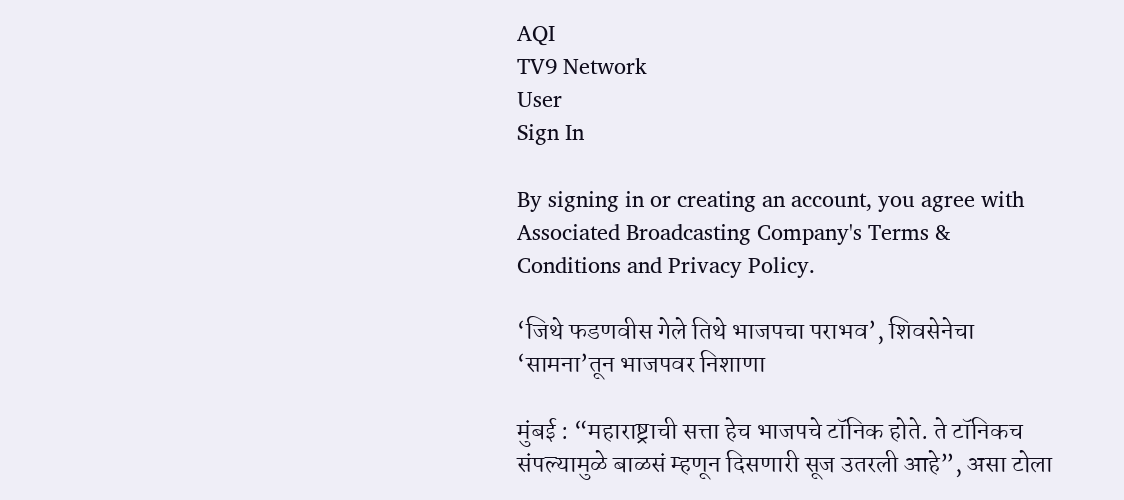AQI
TV9 Network
User
Sign In

By signing in or creating an account, you agree with Associated Broadcasting Company's Terms & Conditions and Privacy Policy.

‘जिथे फडणवीस गेले तिथे भाजपचा पराभव’, शिवसेनेचा ‘सामना’तून भाजपवर निशाणा

मुंबई : “महाराष्ट्राची सत्ता हेच भाजपचे टॉनिक होते. ते टॉनिकच संपल्यामुळे बाळसं म्हणून दिसणारी सूज उतरली आहे”, असा टोला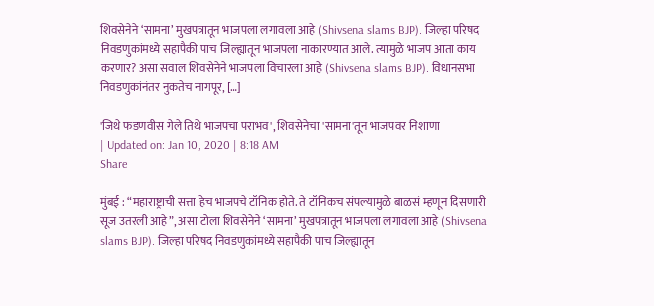शिवसेनेने ‘सामना’ मुखपत्रातून भाजपला लगावला आहे (Shivsena slams BJP). जिल्हा परिषद निवडणुकांमध्ये सहापैकी पाच जिल्ह्यातून भाजपला नाकारण्यात आले. त्यामुळे भाजप आता काय करणार? असा सवाल शिवसेनेने भाजपला विचारला आहे (Shivsena slams BJP). विधानसभा निवडणुकांनंतर नुकतेच नागपूर, […]

'जिथे फडणवीस गेले तिथे भाजपचा पराभव', शिवसेनेचा 'सामना'तून भाजपवर निशाणा
| Updated on: Jan 10, 2020 | 8:18 AM
Share

मुंबई : “महाराष्ट्राची सत्ता हेच भाजपचे टॉनिक होते. ते टॉनिकच संपल्यामुळे बाळसं म्हणून दिसणारी सूज उतरली आहे”, असा टोला शिवसेनेने ‘सामना’ मुखपत्रातून भाजपला लगावला आहे (Shivsena slams BJP). जिल्हा परिषद निवडणुकांमध्ये सहापैकी पाच जिल्ह्यातून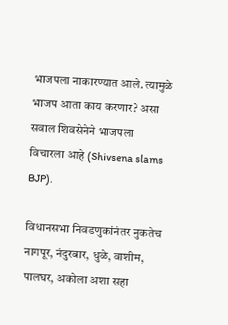भाजपला नाकारण्यात आले. त्यामुळे भाजप आता काय करणार? असा सवाल शिवसेनेने भाजपला विचारला आहे (Shivsena slams BJP).

विधानसभा निवडणुकांनंतर नुकतेच नागपूर, नंदुरबार, धुळे, वाशीम, पालघर, अकोला अशा सहा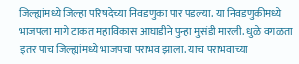जिल्ह्यांमध्ये जिल्हा परिषदेच्या निवडणुका पार पडल्या. या निवडणुकीमध्ये भाजपला मागे टाकत महाविकास आघाडीने पुन्हा मुसंडी मारली. धुळे वगळता इतर पाच जिल्ह्यांमध्ये भाजपचा पराभव झाला. याच पराभवाच्या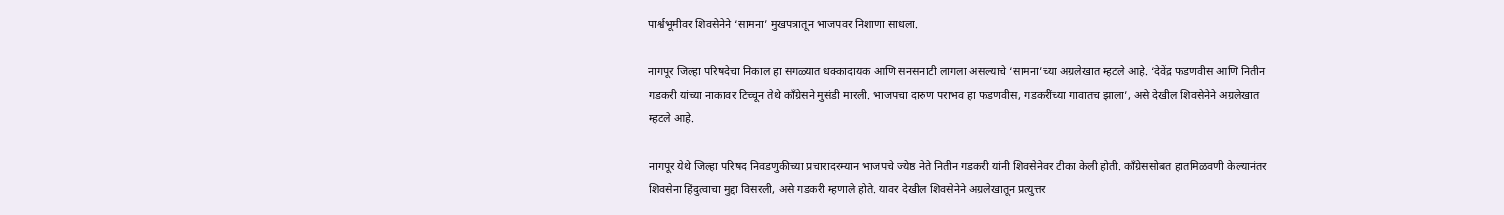पार्श्वभूमीवर शिवसेनेने ‘सामना’ मुखपत्रातून भाजपवर निशाणा साधला.

नागपूर जिल्हा परिषदेचा निकाल हा सगळ्यात धक्कादायक आणि सनसनाटी लागला असल्याचे ‘सामना’च्या अग्रलेखात म्हटले आहे. ‘देवेंद्र फडणवीस आणि नितीन गडकरी यांच्या नाकावर टिच्चून तेथे काँग्रेसने मुसंडी मारली. भाजपचा दारुण पराभव हा फडणवीस, गडकरींच्या गावातच झाला’, असे देखील शिवसेनेने अग्रलेखात म्हटले आहे.

नागपूर येथे जिल्हा परिषद निवडणुकीच्या प्रचारादरम्यान भाजपचे ज्येष्ठ नेते नितीन गडकरी यांनी शिवसेनेवर टीका केली होती. काँग्रेससोबत हातमिळवणी केल्यानंतर शिवसेना हिंदुत्वाचा मुद्दा विसरली, असे गडकरी म्हणाले होते. यावर देखील शिवसेनेने अग्रलेखातून प्रत्युत्तर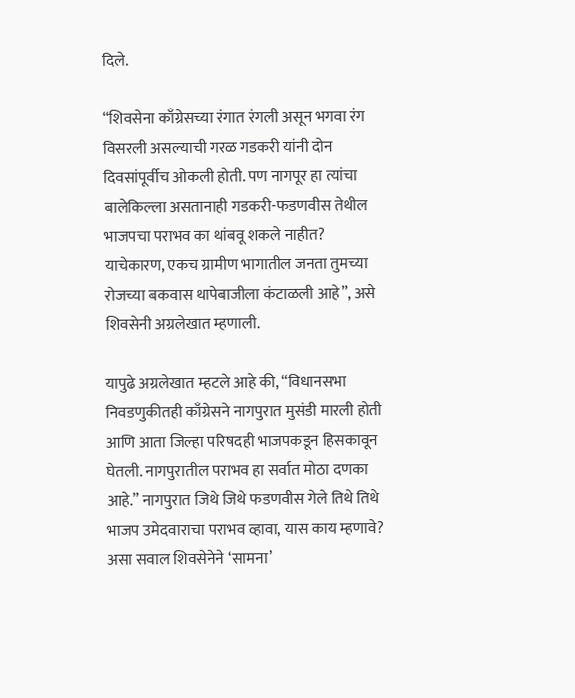दिले.

“शिवसेना काँग्रेसच्या रंगात रंगली असून भगवा रंग विसरली असल्याची गरळ गडकरी यांनी दोन दिवसांपूर्वीच ओकली होती. पण नागपूर हा त्यांचा बालेकिल्ला असतानाही गडकरी-फडणवीस तेथील भाजपचा पराभव का थांबवू शकले नाहीत? याचेकारण, एकच ग्रामीण भागातील जनता तुमच्या रोजच्या बकवास थापेबाजीला कंटाळली आहे”, असे शिवसेनी अग्रलेखात म्हणाली.

यापुढे अग्रलेखात म्हटले आहे की, “विधानसभा निवडणुकीतही काँग्रेसने नागपुरात मुसंडी मारली होती आणि आता जिल्हा परिषदही भाजपकडून हिसकावून घेतली. नागपुरातील पराभव हा सर्वात मोठा दणका आहे.” नागपुरात जिथे जिथे फडणवीस गेले तिथे तिथे भाजप उमेदवाराचा पराभव व्हावा, यास काय म्हणावे? असा सवाल शिवसेनेने ‘सामना’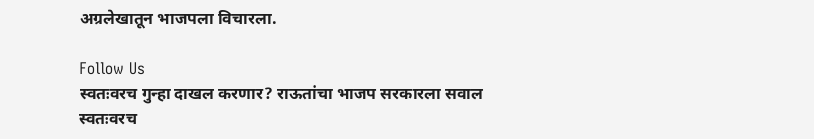अग्रलेखातून भाजपला विचारला.

Follow Us
स्वतःवरच गुन्हा दाखल करणार? राऊतांचा भाजप सरकारला सवाल
स्वतःवरच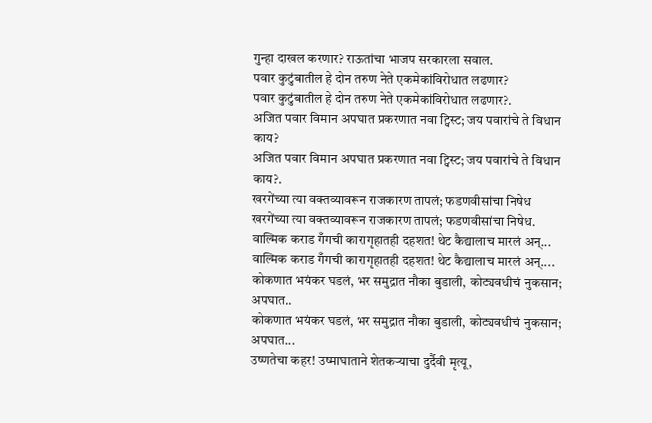गुन्हा दाखल करणार? राऊतांचा भाजप सरकारला सवाल.
पवार कुटुंबातील हे दोन तरुण नेते एकमेकांविरोधात लढणार?
पवार कुटुंबातील हे दोन तरुण नेते एकमेकांविरोधात लढणार?.
अजित पवार विमान अपघात प्रकरणात नवा ट्विस्ट; जय पवारांचे ते विधान काय?
अजित पवार विमान अपघात प्रकरणात नवा ट्विस्ट; जय पवारांचे ते विधान काय?.
खरगेंच्या त्या वक्तव्यावरून राजकारण तापलं; फडणवीसांचा निषेध
खरगेंच्या त्या वक्तव्यावरून राजकारण तापलं; फडणवीसांचा निषेध.
वाल्मिक कराड गँगची कारागृहातही दहशत! थेट कैद्यालाच मारलं अन्...
वाल्मिक कराड गँगची कारागृहातही दहशत! थेट कैद्यालाच मारलं अन्....
कोकणात भयंकर घडलं, भर समुद्रात नौका बुडाली, कोट्यवधीचं नुकसान; अपघात..
कोकणात भयंकर घडलं, भर समुद्रात नौका बुडाली, कोट्यवधीचं नुकसान; अपघात...
उष्णतेचा कहर! उष्माघाताने शेतकऱ्याचा दुर्दैवी मृत्यू,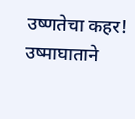उष्णतेचा कहर! उष्माघाताने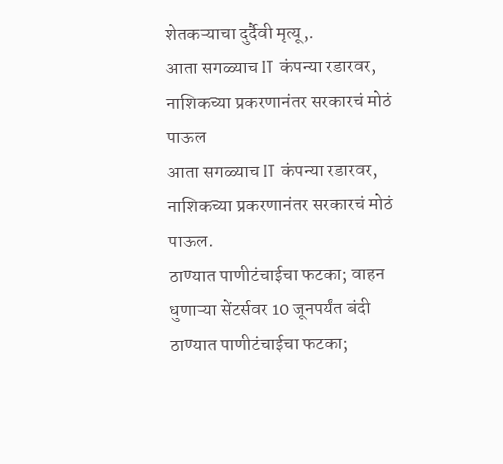शेतकऱ्याचा दुर्दैवी मृत्यू,.
आता सगळ्याच IT कंपन्या रडारवर, नाशिकच्या प्रकरणानंतर सरकारचं मोठं पाऊल
आता सगळ्याच IT कंपन्या रडारवर, नाशिकच्या प्रकरणानंतर सरकारचं मोठं पाऊल.
ठाण्यात पाणीटंचाईचा फटका; वाहन धुणाऱ्या सेंटर्सवर 10 जूनपर्यंत बंदी
ठाण्यात पाणीटंचाईचा फटका;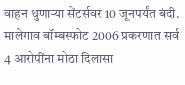वाहन धुणाऱ्या सेंटर्सवर 10 जूनपर्यंत बंदी.
मालेगाव बॉम्बस्फोट 2006 प्रकरणात सर्व 4 आरोपींना मोठा दिलासा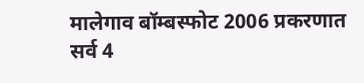मालेगाव बॉम्बस्फोट 2006 प्रकरणात सर्व 4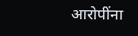आरोपींना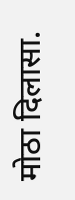मोठा दिलासा.